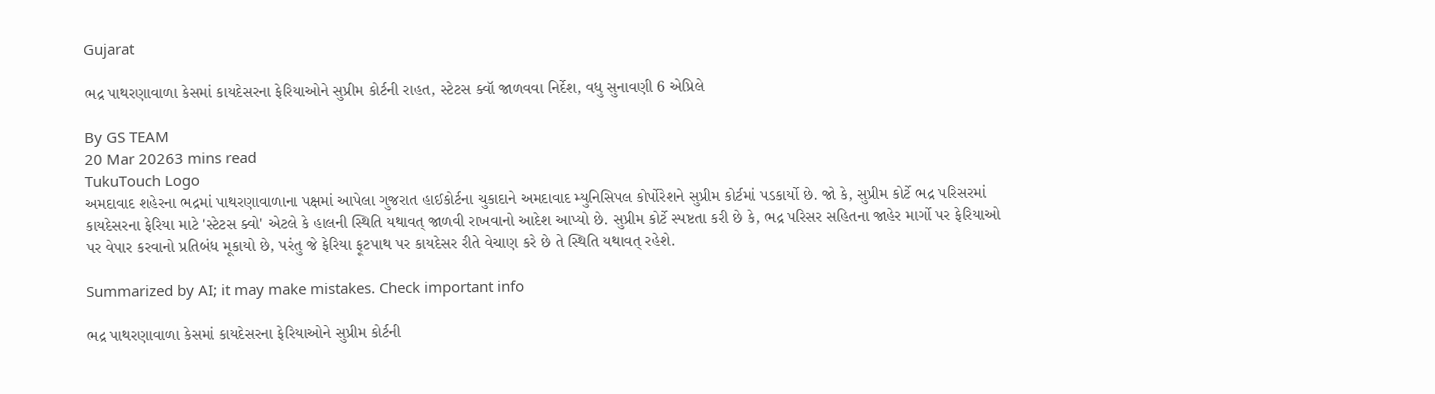Gujarat

ભદ્ર પાથરણાવાળા કેસમાં કાયદેસરના ફેરિયાઓને સુપ્રીમ કોર્ટની રાહત, સ્ટેટસ ક્વૉ જાળવવા નિર્દેશ, વધુ સુનાવણી 6 એપ્રિલે

By GS TEAM
20 Mar 20263 mins read
TukuTouch Logo
અમદાવાદ શહેરના ભદ્રમાં પાથરણાવાળાના પક્ષમાં આપેલા ગુજરાત હાઈકોર્ટના ચુકાદાને અમદાવાદ મ્યુનિસિપલ કોર્પોરેશને સુપ્રીમ કોર્ટમાં પડકાર્યો છે. જો કે, સુપ્રીમ કોર્ટે ભદ્ર પરિસરમાં કાયદેસરના ફેરિયા માટે 'સ્ટેટસ ક્વો' એટલે કે હાલની સ્થિતિ યથાવત્ જાળવી રાખવાનો આદેશ આપ્યો છે. સુપ્રીમ કોર્ટે સ્પષ્ટતા કરી છે કે, ભદ્ર પરિસર સહિતના જાહેર માર્ગો પર ફેરિયાઓ પર વેપાર કરવાનો પ્રતિબંધ મૂકાયો છે, પરંતુ જે ફેરિયા ફૂટપાથ પર કાયદેસર રીતે વેચાણ કરે છે તે સ્થિતિ યથાવત્ રહેશે.

Summarized by AI; it may make mistakes. Check important info

ભદ્ર પાથરણાવાળા કેસમાં કાયદેસરના ફેરિયાઓને સુપ્રીમ કોર્ટની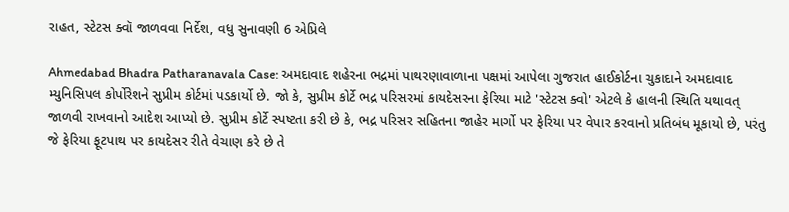રાહત, સ્ટેટસ ક્વૉ જાળવવા નિર્દેશ, વધુ સુનાવણી 6 એપ્રિલે

Ahmedabad Bhadra Patharanavala Case: અમદાવાદ શહેરના ભદ્રમાં પાથરણાવાળાના પક્ષમાં આપેલા ગુજરાત હાઈકોર્ટના ચુકાદાને અમદાવાદ મ્યુનિસિપલ કોર્પોરેશને સુપ્રીમ કોર્ટમાં પડકાર્યો છે. જો કે, સુપ્રીમ કોર્ટે ભદ્ર પરિસરમાં કાયદેસરના ફેરિયા માટે 'સ્ટેટસ ક્વો' એટલે કે હાલની સ્થિતિ યથાવત્ જાળવી રાખવાનો આદેશ આપ્યો છે. સુપ્રીમ કોર્ટે સ્પષ્ટતા કરી છે કે, ભદ્ર પરિસર સહિતના જાહેર માર્ગો પર ફેરિયા પર વેપાર કરવાનો પ્રતિબંધ મૂકાયો છે, પરંતુ જે ફેરિયા ફૂટપાથ પર કાયદેસર રીતે વેચાણ કરે છે તે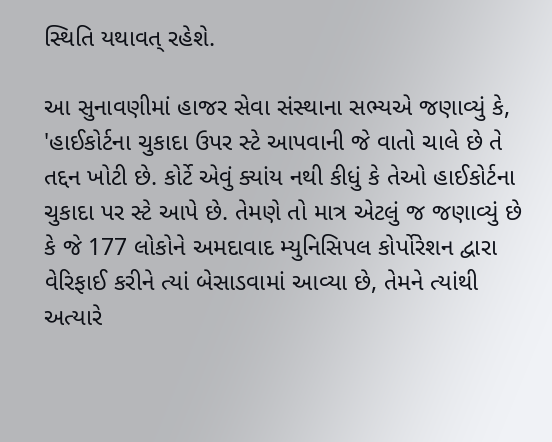સ્થિતિ યથાવત્ રહેશે.

આ સુનાવણીમાં હાજર સેવા સંસ્થાના સભ્યએ જણાવ્યું કે, 'હાઈકોર્ટના ચુકાદા ઉપર સ્ટે આપવાની જે વાતો ચાલે છે તે તદ્દન ખોટી છે. કોર્ટે એવું ક્યાંય નથી કીધું કે તેઓ હાઈકોર્ટના ચુકાદા પર સ્ટે આપે છે. તેમણે તો માત્ર એટલું જ જણાવ્યું છે કે જે 177 લોકોને અમદાવાદ મ્યુનિસિપલ કોર્પોરેશન દ્વારા વેરિફાઈ કરીને ત્યાં બેસાડવામાં આવ્યા છે, તેમને ત્યાંથી અત્યારે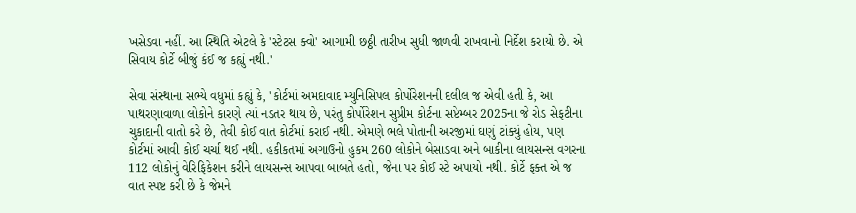ખસેડવા નહીં. આ સ્થિતિ એટલે કે 'સ્ટેટસ ક્વો' આગામી છઠ્ઠી તારીખ સુધી જાળવી રાખવાનો નિર્દેશ કરાયો છે. એ સિવાય કોર્ટે બીજું કંઈ જ કહ્યું નથી.'

સેવા સંસ્થાના સભ્યે વધુમાં કહ્યું કે, 'કોર્ટમાં અમદાવાદ મ્યુનિસિપલ કોર્પોરેશનની દલીલ જ એવી હતી કે, આ પાથરણાવાળા લોકોને કારણે ત્યાં નડતર થાય છે, પરંતુ કોર્પોરેશન સુપ્રીમ કોર્ટના સપ્ટેમ્બર 2025ના જે રોડ સેફટીના ચુકાદાની વાતો કરે છે, તેવી કોઈ વાત કોર્ટમાં કરાઈ નથી. એમણે ભલે પોતાની અરજીમાં ઘણું ટાંક્યું હોય, પણ કોર્ટમાં આવી કોઈ ચર્ચા થઈ નથી. હકીકતમાં અગાઉનો હુકમ 260 લોકોને બેસાડવા અને બાકીના લાયસન્સ વગરના 112 લોકોનું વેરિફિકેશન કરીને લાયસન્સ આપવા બાબતે હતો, જેના પર કોઈ સ્ટે અપાયો નથી. કોર્ટે ફક્ત એ જ વાત સ્પષ્ટ કરી છે કે જેમને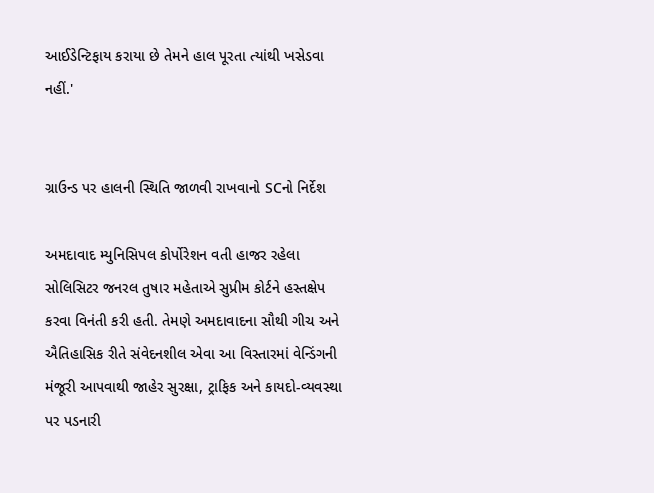આઈડેન્ટિફાય કરાયા છે તેમને હાલ પૂરતા ત્યાંથી ખસેડવા નહીં.'


ગ્રાઉન્ડ પર હાલની સ્થિતિ જાળવી રાખવાનો SCનો નિર્દેશ

અમદાવાદ મ્યુનિસિપલ કોર્પોરેશન વતી હાજર રહેલા સોલિસિટર જનરલ તુષાર મહેતાએ સુપ્રીમ કોર્ટને હસ્તક્ષેપ કરવા વિનંતી કરી હતી. તેમણે અમદાવાદના સૌથી ગીચ અને ઐતિહાસિક રીતે સંવેદનશીલ એવા આ વિસ્તારમાં વેન્ડિંગની મંજૂરી આપવાથી જાહેર સુરક્ષા, ટ્રાફિક અને કાયદો-વ્યવસ્થા પર પડનારી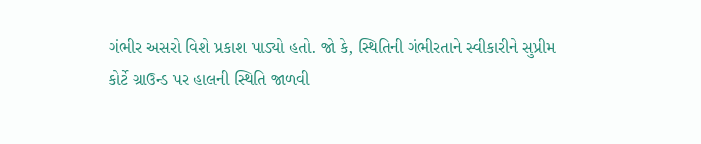ગંભીર અસરો વિશે પ્રકાશ પાડ્યો હતો. જો કે, સ્થિતિની ગંભીરતાને સ્વીકારીને સુપ્રીમ કોર્ટે ગ્રાઉન્ડ પર હાલની સ્થિતિ જાળવી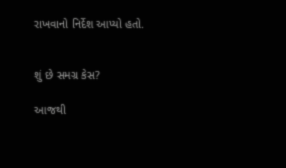રાખવાનો નિર્દેશ આપ્યો હતો.


શું છે સમગ્ર કેસ?

આજથી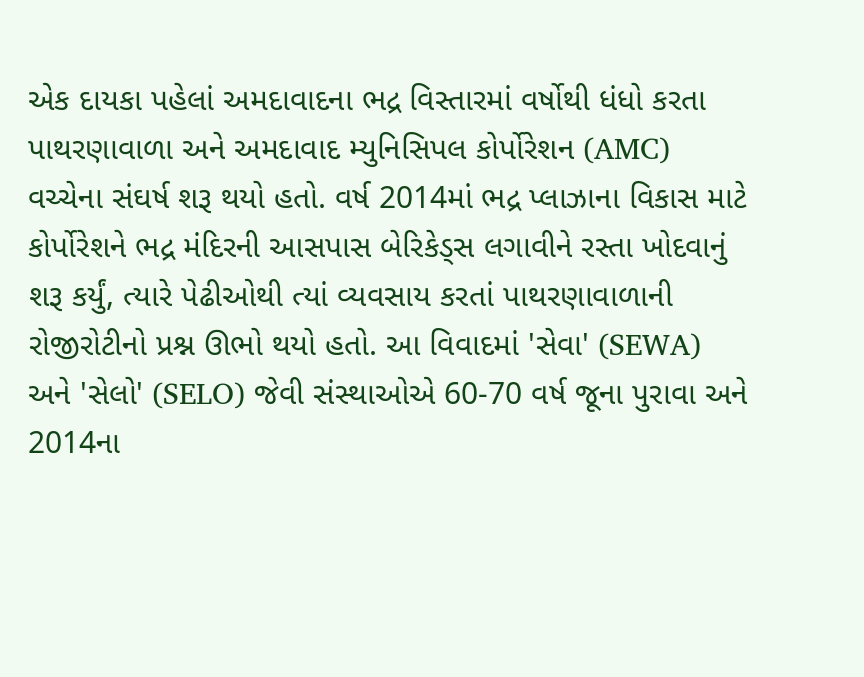એક દાયકા પહેલાં અમદાવાદના ભદ્ર વિસ્તારમાં વર્ષોથી ધંધો કરતા પાથરણાવાળા અને અમદાવાદ મ્યુનિસિપલ કોર્પોરેશન (AMC) વચ્ચેના સંઘર્ષ શરૂ થયો હતો. વર્ષ 2014માં ભદ્ર પ્લાઝાના વિકાસ માટે કોર્પોરેશને ભદ્ર મંદિરની આસપાસ બેરિકેડ્સ લગાવીને રસ્તા ખોદવાનું શરૂ કર્યું, ત્યારે પેઢીઓથી ત્યાં વ્યવસાય કરતાં પાથરણાવાળાની રોજીરોટીનો પ્રશ્ન ઊભો થયો હતો. આ વિવાદમાં 'સેવા' (SEWA) અને 'સેલો' (SELO) જેવી સંસ્થાઓએ 60-70 વર્ષ જૂના પુરાવા અને 2014ના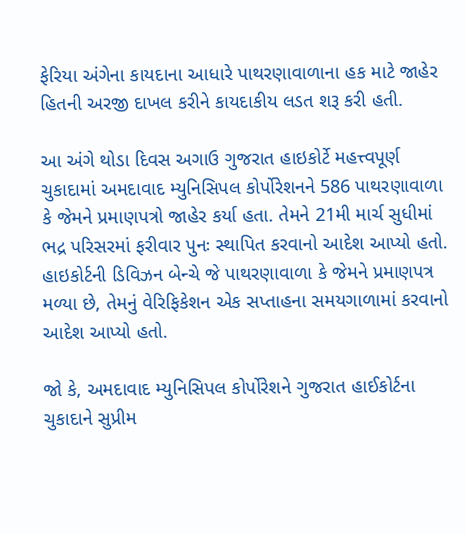ફેરિયા અંગેના કાયદાના આધારે પાથરણાવાળાના હક માટે જાહેર હિતની અરજી દાખલ કરીને કાયદાકીય લડત શરૂ કરી હતી.

આ અંગે થોડા દિવસ અગાઉ ગુજરાત હાઇકોર્ટે મહત્ત્વપૂર્ણ ચુકાદામાં અમદાવાદ મ્યુનિસિપલ કોર્પોરેશનને 586 પાથરણાવાળા કે જેમને પ્રમાણપત્રો જાહેર કર્યા હતા. તેમને 21મી માર્ચ સુધીમાં ભદ્ર પરિસરમાં ફરીવાર પુનઃ સ્થાપિત કરવાનો આદેશ આપ્યો હતો. હાઇકોર્ટની ડિવિઝન બેન્ચે જે પાથરણાવાળા કે જેમને પ્રમાણપત્ર મળ્યા છે, તેમનું વેરિફિકેશન એક સપ્તાહના સમયગાળામાં કરવાનો આદેશ આપ્યો હતો.

જો કે, અમદાવાદ મ્યુનિસિપલ કોર્પોરેશને ગુજરાત હાઈકોર્ટના ચુકાદાને સુપ્રીમ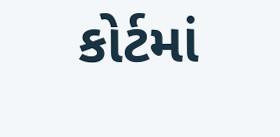કોર્ટમાં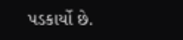પડકાર્યો છે.